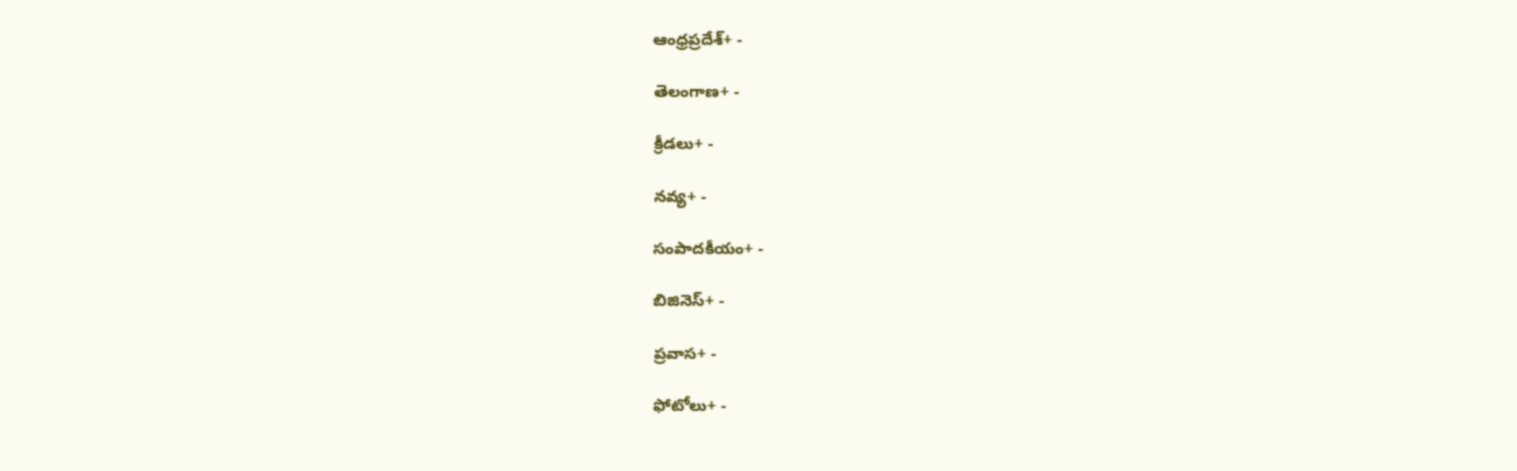ఆంధ్రప్రదేశ్+ -

తెలంగాణ+ -

క్రీడలు+ -

నవ్య+ -

సంపాదకీయం+ -

బిజినెస్+ -

ప్రవాస+ -

ఫోటోలు+ -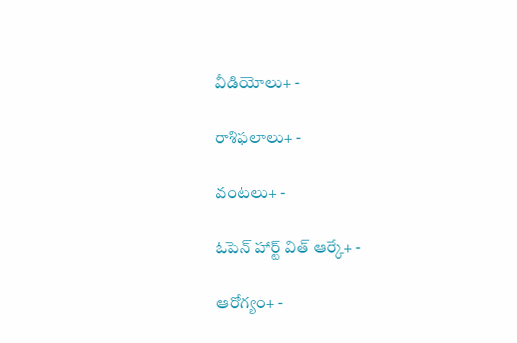వీడియోలు+ -

రాశిఫలాలు+ -

వంటలు+ -

ఓపెన్ హార్ట్ విత్ ఆర్కే+ -

ఆరోగ్యం+ -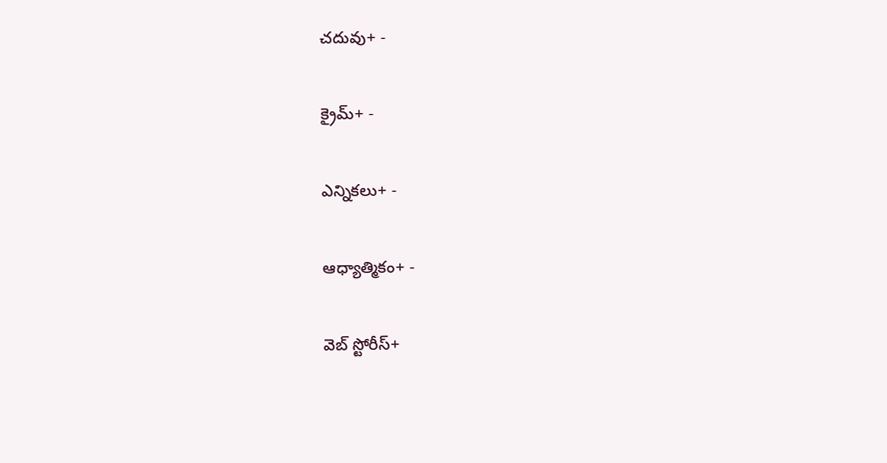చదువు+ -

క్రైమ్+ -

ఎన్నికలు+ -

ఆధ్యాత్మికం+ -

వెబ్ స్టోరీస్+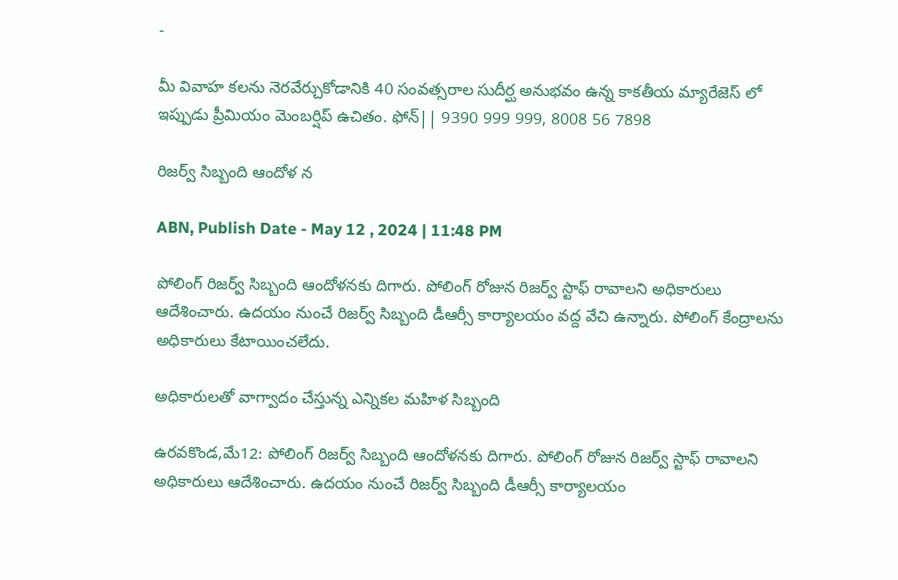-

మీ వివాహ కలను నెరవేర్చుకోడానికి 40 సంవత్సరాల సుదీర్ఘ అనుభవం ఉన్న కాకతీయ మ్యారేజెస్ లో ఇప్పుడు ప్రీమియం మెంబర్షిప్ ఉచితం. ఫోన్|| 9390 999 999, 8008 56 7898

రిజర్వ్‌ సిబ్బంది ఆందోళ న

ABN, Publish Date - May 12 , 2024 | 11:48 PM

పోలింగ్‌ రిజర్వ్‌ సిబ్బంది ఆందోళనకు దిగారు. పోలింగ్‌ రోజున రిజర్వ్‌ స్టాఫ్‌ రావాలని అధికారులు ఆదేశించారు. ఉదయం నుంచే రిజర్వ్‌ సిబ్బంది డీఆర్సీ కార్యాలయం వద్ద వేచి ఉన్నారు. పోలింగ్‌ కేంద్రాలను అధికారులు కేటాయించలేదు.

అధికారులతో వాగ్వాదం చేస్తున్న ఎన్నికల మహిళ సిబ్బంది

ఉరవకొండ,మే12: పోలింగ్‌ రిజర్వ్‌ సిబ్బంది ఆందోళనకు దిగారు. పోలింగ్‌ రోజున రిజర్వ్‌ స్టాఫ్‌ రావాలని అధికారులు ఆదేశించారు. ఉదయం నుంచే రిజర్వ్‌ సిబ్బంది డీఆర్సీ కార్యాలయం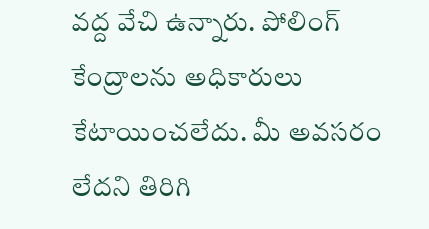వద్ద వేచి ఉన్నారు. పోలింగ్‌ కేంద్రాలను అధికారులు కేటాయించలేదు. మీ అవసరం లేదని తిరిగి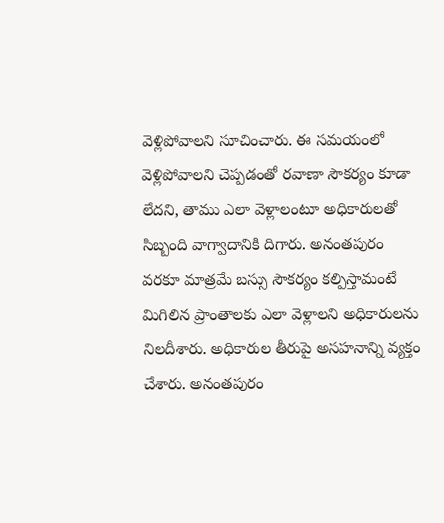వెళ్లిపోవాలని సూచించారు. ఈ సమయంలో వెళ్లిపోవాలని చెప్పడంతో రవాణా సౌకర్యం కూడా లేదని, తాము ఎలా వెళ్లాలంటూ అధికారులతో సిబ్బంది వాగ్వాదానికి దిగారు. అనంతపురం వరకూ మాత్రమే బస్సు సౌకర్యం కల్పిస్తామంటే మిగిలిన ప్రాంతాలకు ఎలా వెళ్లాలని అధికారులను నిలదీశారు. అధికారుల తీరుపై అసహనాన్ని వ్యక్తం చేశారు. అనంతపురం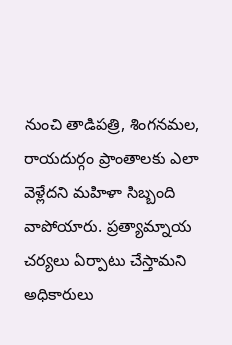నుంచి తాడిపత్రి, శింగనమల, రాయదుర్గం ప్రాంతాలకు ఎలా వెళ్లేదని మహిళా సిబ్బంది వాపోయారు. ప్రత్యామ్నాయ చర్యలు ఏర్పాటు చేస్తామని అధికారులు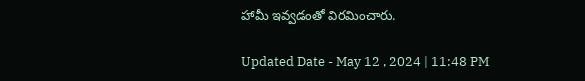హామీ ఇవ్వడంతో విరమించారు.

Updated Date - May 12 , 2024 | 11:48 PM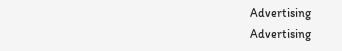Advertising
Advertising